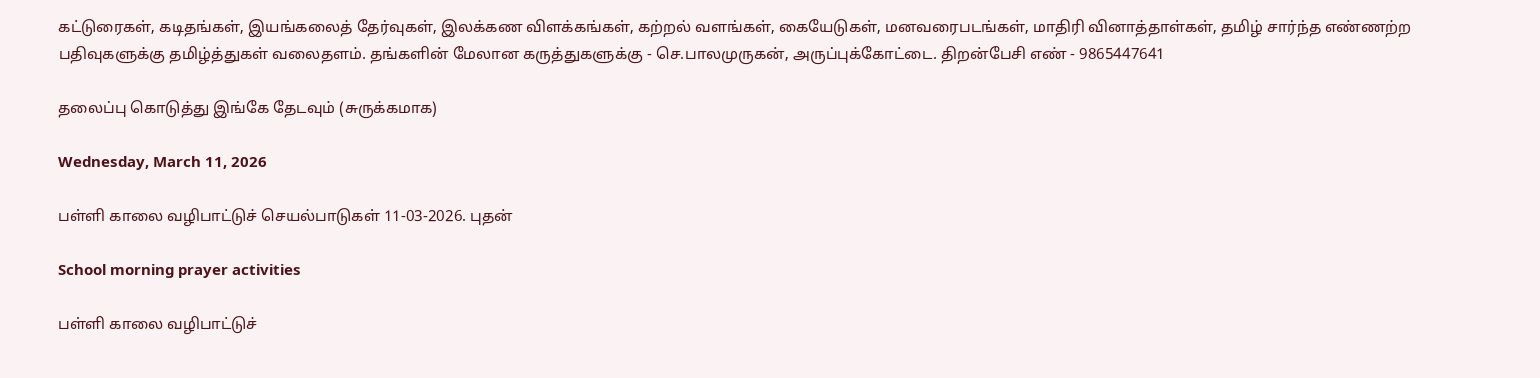கட்டுரைகள், கடிதங்கள், இயங்கலைத் தேர்வுகள், இலக்கண விளக்கங்கள், கற்றல் வளங்கள், கையேடுகள், மனவரைபடங்கள், மாதிரி வினாத்தாள்கள், தமிழ் சார்ந்த எண்ணற்ற பதிவுகளுக்கு தமிழ்த்துகள் வலைதளம். தங்களின் மேலான கருத்துகளுக்கு - செ.பாலமுருகன், அருப்புக்கோட்டை. திறன்பேசி எண் - 9865447641

தலைப்பு கொடுத்து இங்கே தேடவும் (சுருக்கமாக)

Wednesday, March 11, 2026

பள்ளி காலை வழிபாட்டுச் செயல்பாடுகள் 11-03-2026. புதன்

School morning prayer activities

பள்ளி காலை வழிபாட்டுச்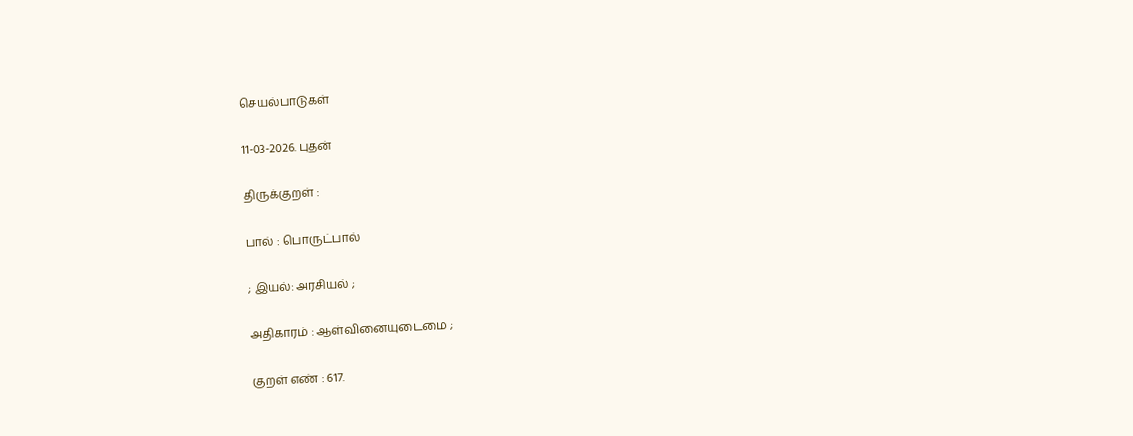செயல்பாடுகள்

11-03-2026. புதன்

திருக்குறள் :

பால் : பொருட்பால்

; இயல்: அரசியல் ;

அதிகாரம் : ஆள்வினையுடைமை ;

குறள் எண் : 617.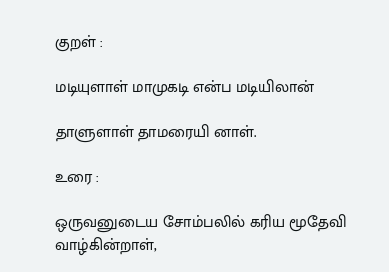குறள் :

மடியுளாள் மாமுகடி என்ப மடியிலான்

தாளுளாள் தாமரையி னாள்.

உரை :

ஒருவனுடைய சோம்பலில் கரிய மூதேவி வாழ்கின்றாள்,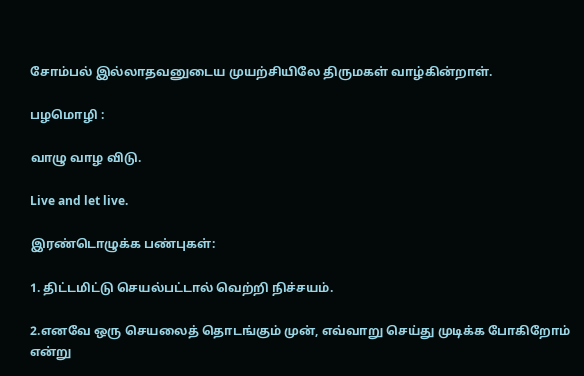சோம்பல் இல்லாதவனுடைய முயற்சியிலே திருமகள் வாழ்கின்றாள்.

பழமொழி :

வாழு வாழ விடு.

Live and let live.

இரண்டொழுக்க பண்புகள்:

1. திட்டமிட்டு செயல்பட்டால் வெற்றி நிச்சயம்.

2.எனவே ஒரு செயலைத் தொடங்கும் முன், எவ்வாறு செய்து முடிக்க போகிறோம் என்று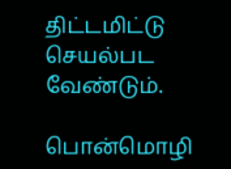திட்டமிட்டு செயல்பட வேண்டும்.

பொன்மொழி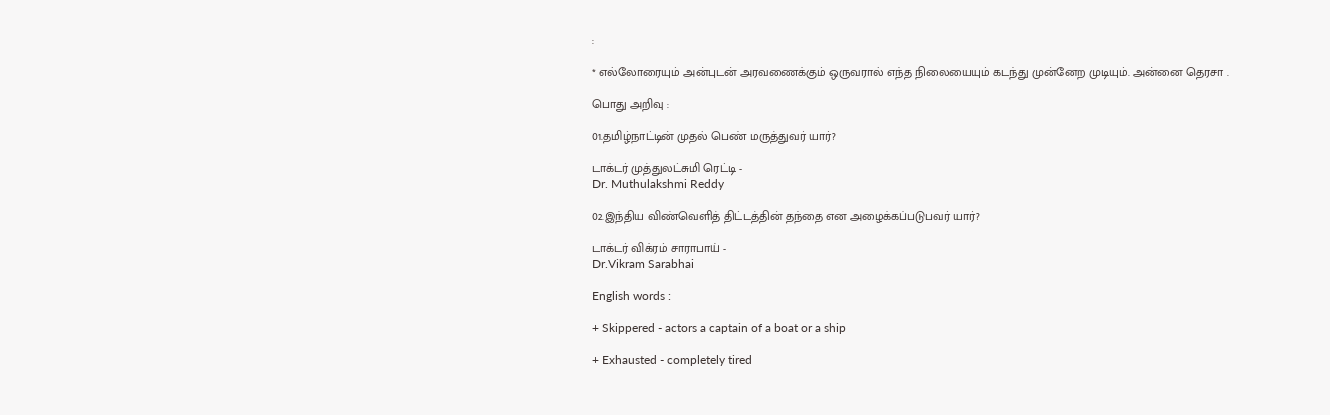:

* எல்லோரையும் அன்புடன் அரவணைக்கும் ஒருவரால் எந்த நிலையையும் கடந்து முன்னேற முடியும். அன்னை தெரசா .

பொது அறிவு :

01.தமிழ்நாட்டின் முதல் பெண் மருத்துவர் யார்?

டாக்டர் முத்துலட்சுமி ரெட்டி -
Dr. Muthulakshmi Reddy

02.இந்திய விண்வெளித் திட்டத்தின் தந்தை என அழைக்கப்படுபவர் யார்?

டாக்டர் விக்ரம் சாராபாய் -
Dr.Vikram Sarabhai

English words :

+ Skippered - actors a captain of a boat or a ship

+ Exhausted - completely tired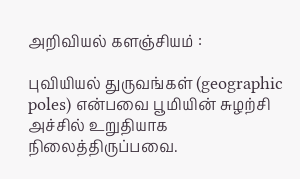அறிவியல் களஞ்சியம் :

புவியியல் துருவங்கள் (geographic poles) என்பவை பூமியின் சுழற்சி அச்சில் உறுதியாக நிலைத்திருப்பவை.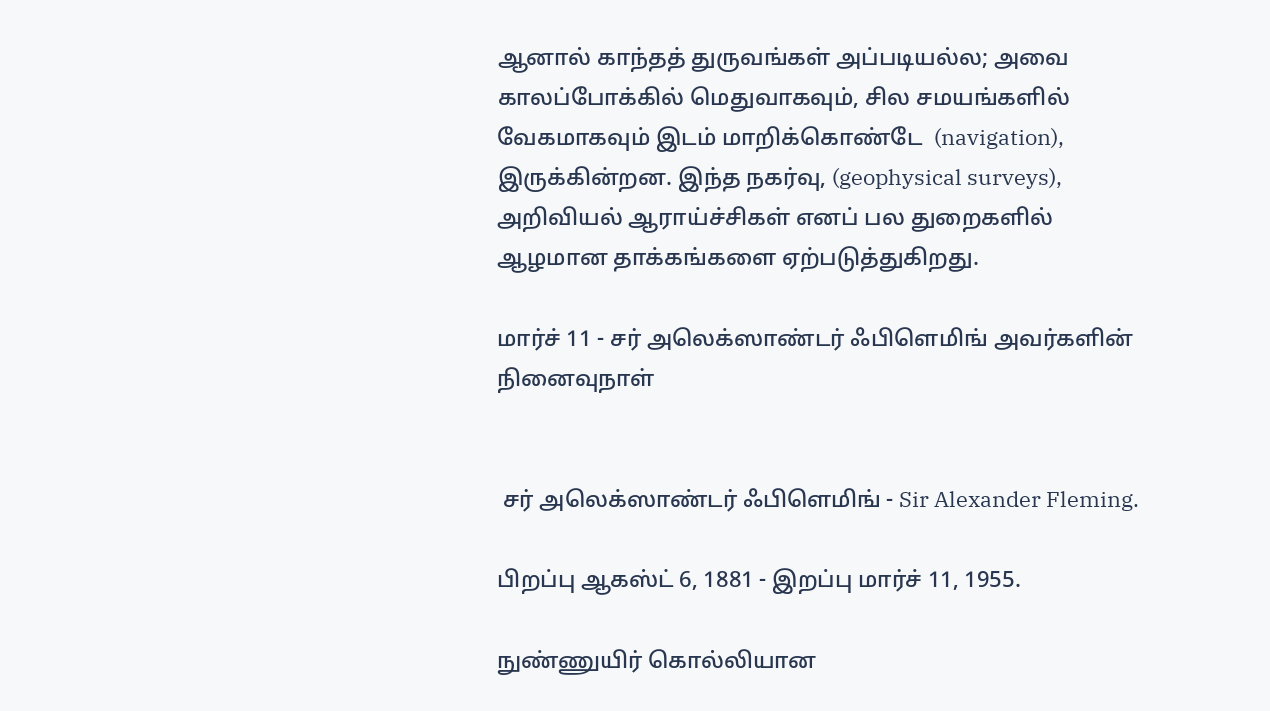ஆனால் காந்தத் துருவங்கள் அப்படியல்ல; அவை காலப்போக்கில் மெதுவாகவும், சில சமயங்களில் வேகமாகவும் இடம் மாறிக்கொண்டே  (navigation), இருக்கின்றன. இந்த நகர்வு, (geophysical surveys), அறிவியல் ஆராய்ச்சிகள் எனப் பல துறைகளில் ஆழமான தாக்கங்களை ஏற்படுத்துகிறது.

மார்ச் 11 - சர் அலெக்ஸாண்டர் ஃபிளெமிங் அவர்களின் நினைவுநாள்


 சர் அலெக்ஸாண்டர் ஃபிளெமிங் - Sir Alexander Fleming.

பிறப்பு ஆகஸ்ட் 6, 1881 - இறப்பு மார்ச் 11, 1955.

நுண்ணுயிர் கொல்லியான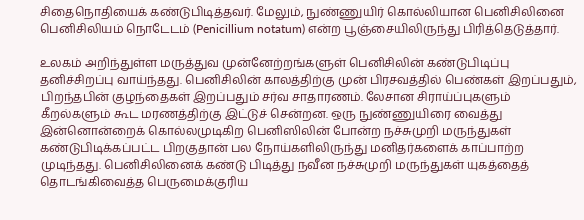சிதைநொதியைக் கண்டுபிடித்தவர். மேலும், நுண்ணுயிர் கொல்லியான பெனிசிலினை பெனிசிலியம் நொடேடம் (Penicillium notatum) என்ற பூஞ்சையிலிருந்து பிரித்தெடுத்தார்.

உலகம் அறிந்துள்ள மருத்துவ முன்னேற்றங்களுள் பெனிசிலின் கண்டுபிடிப்பு தனிச்சிறப்பு வாய்ந்தது. பெனிசிலின் காலத்திற்கு முன் பிரசவத்தில் பெண்கள் இறப்பதும், பிறந்தபின் குழந்தைகள் இறப்பதும் சர்வ சாதாரணம். லேசான சிராய்ப்புகளும் கீறல்களும் கூட மரணத்திற்கு இட்டுச் சென்றன. ஒரு நுண்ணுயிரை வைத்து இன்னொன்றைக் கொல்லமுடிகிற பெனிஸிலின் போன்ற நச்சுமுறி மருந்துகள் கண்டுபிடிக்கப்பட்ட பிறகுதான் பல நோய்களிலிருந்து மனிதர்களைக் காப்பாற்ற முடிந்தது. பெனிசிலினைக் கண்டு பிடித்து நவீன நச்சுமுறி மருந்துகள் யுகத்தைத் தொடங்கிவைத்த பெருமைக்குரிய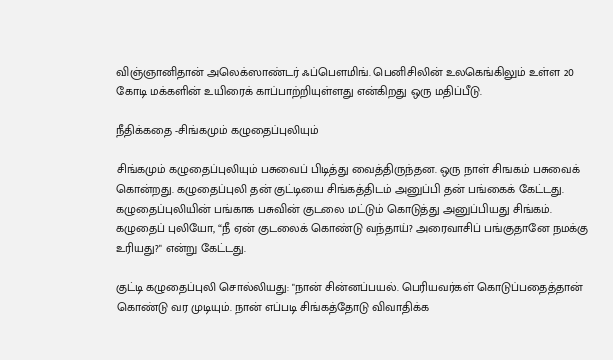விஞ்ஞானிதான் அலெக்ஸாண்டர் ஃப்பௌமிங். பெனிசிலின் உலகெங்கிலும் உள்ள 20 கோடி மக்களின் உயிரைக் காப்பாற்றியுள்ளது என்கிறது ஒரு மதிப்பீடு.

நீதிக்கதை -சிங்கமும் கழுதைப்புலியும்

சிங்கமும் கழுதைப்புலியும் பசுவைப் பிடித்து வைத்திருந்தன. ஒரு நாள் சிஙகம் பசுவைக் கொன்றது. கழுதைப்புலி தன் குட்டியை சிங்கத்திடம் அனுப்பி தன் பங்கைக் கேட்டது. கழுதைப்புலியின் பங்காக பசுவின் குடலை மட்டும் கொடுத்து அனுப்பியது சிங்கம். கழுதைப் புலியோ, “நீ ஏன் குடலைக் கொண்டு வந்தாய்? அரைவாசிப் பங்குதானே நமக்கு உரியது?" என்று கேட்டது.

குட்டி கழுதைப்புலி சொல்லியது: "நான் சின்னப்பயல். பெரியவர்கள் கொடுப்பதைத்தான் கொண்டு வர முடியும். நான் எப்படி சிங்கத்தோடு விவாதிக்க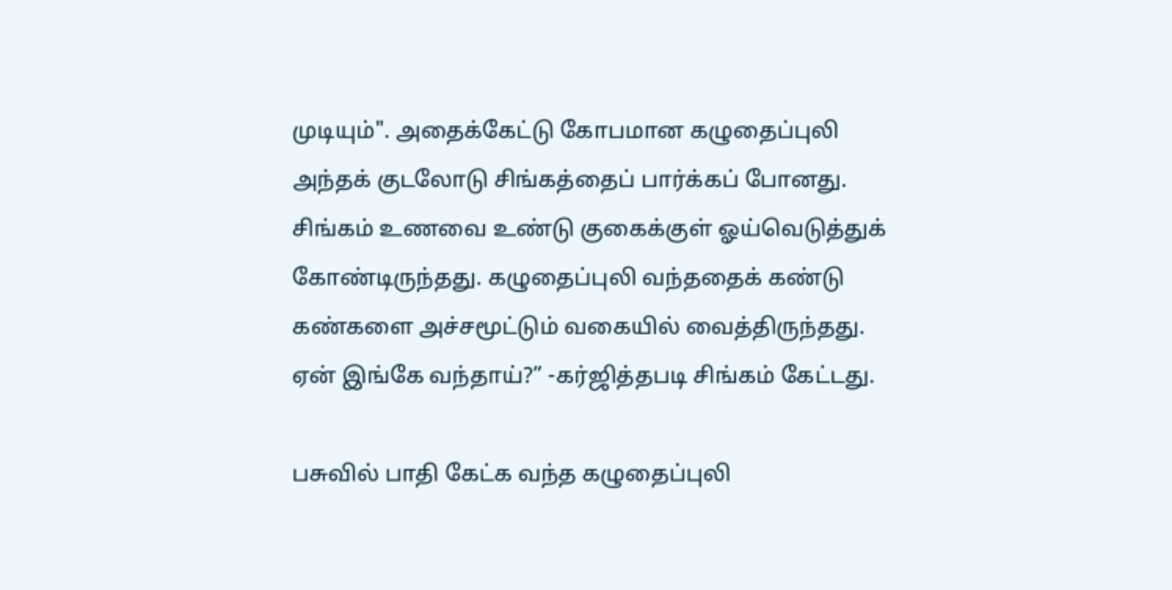முடியும்". அதைக்கேட்டு கோபமான கழுதைப்புலி அந்தக் குடலோடு சிங்கத்தைப் பார்க்கப் போனது. சிங்கம் உணவை உண்டு குகைக்குள் ஓய்வெடுத்துக் கோண்டிருந்தது. கழுதைப்புலி வந்ததைக் கண்டு கண்களை அச்சமூட்டும் வகையில் வைத்திருந்தது. ஏன் இங்கே வந்தாய்?” -கர்ஜித்தபடி சிங்கம் கேட்டது.

பசுவில் பாதி கேட்க வந்த கழுதைப்புலி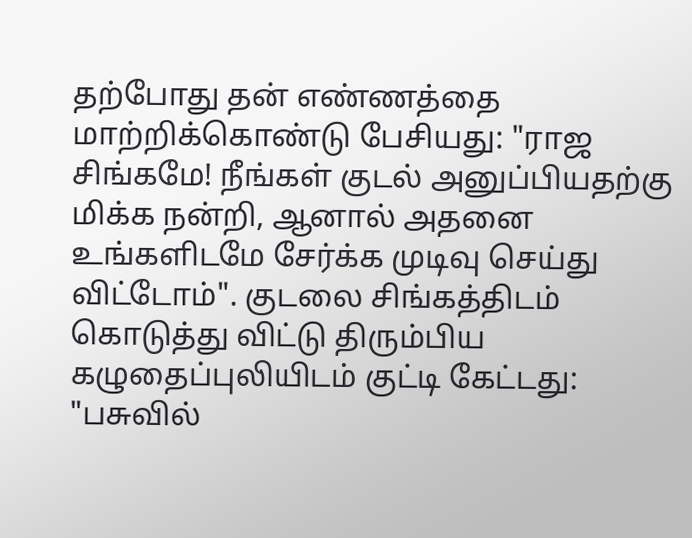தற்போது தன் எண்ணத்தை மாற்றிக்கொண்டு பேசியது: "ராஜ சிங்கமே! நீங்கள் குடல் அனுப்பியதற்கு மிக்க நன்றி, ஆனால் அதனை உங்களிடமே சேர்க்க முடிவு செய்து விட்டோம்". குடலை சிங்கத்திடம் கொடுத்து விட்டு திரும்பிய கழுதைப்புலியிடம் குட்டி கேட்டது: "பசுவில்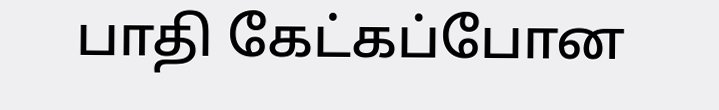பாதி கேட்கப்போன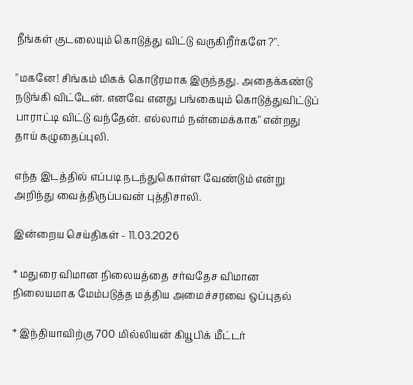நீங்கள் குடலையும் கொடுத்து விட்டு வருகிறீர்களே?".

"மகனே! சிங்கம் மிகக் கொடூரமாக இருந்தது. அதைக்கண்டு நடுங்கி விட்டேன். எனவே எனது பங்கையும் கொடுத்துவிட்டுப் பாராட்டி விட்டு வந்தேன். எல்லாம் நன்மைக்காக" என்றது தாய் கழுதைப்புலி.

எந்த இடத்தில் எப்படி நடந்துகொள்ள வேண்டும் என்று அறிந்து வைத்திருப்பவன் புத்திசாலி.

இன்றைய செய்திகள் - 11.03.2026

* மதுரை விமான நிலையத்தை சர்வதேச விமான நிலையமாக மேம்படுத்த மத்திய அமைச்சரவை ஒப்புதல்

* இந்தியாவிற்கு 700 மில்லியன் கியூபிக் மீட்டர்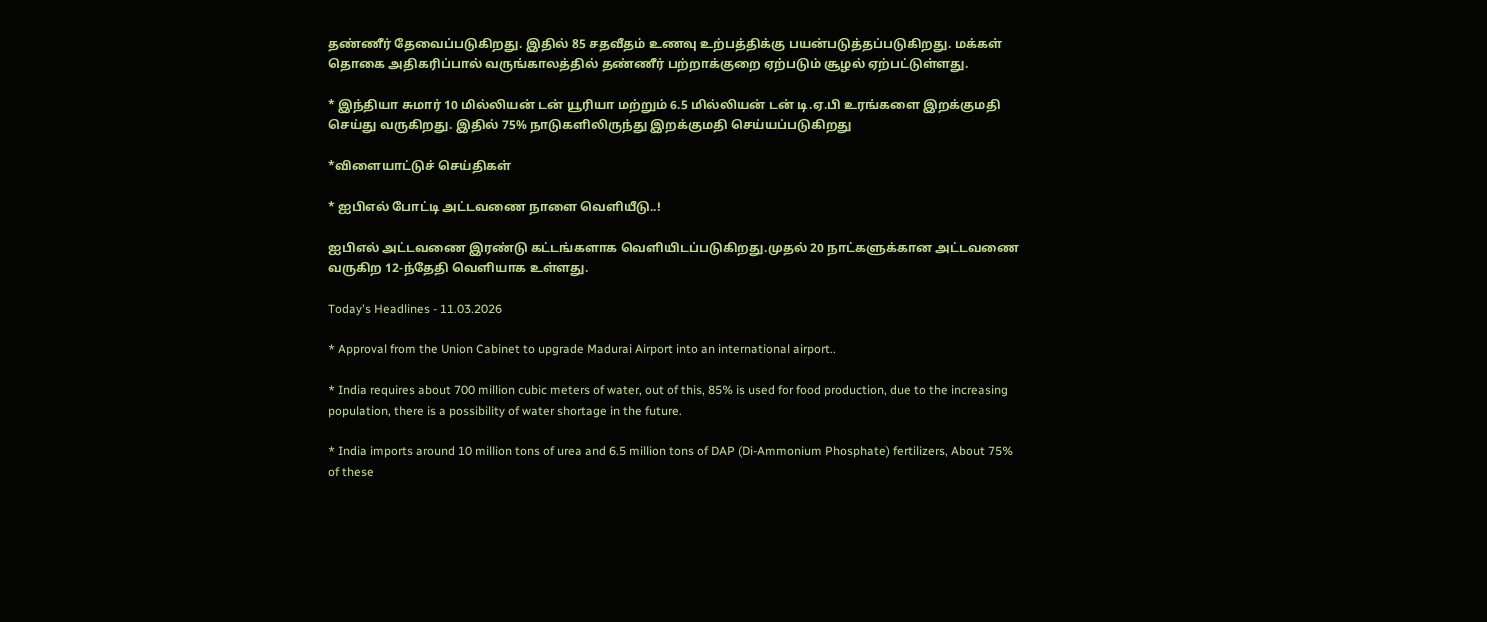தண்ணீர் தேவைப்படுகிறது. இதில் 85 சதவீதம் உணவு உற்பத்திக்கு பயன்படுத்தப்படுகிறது. மக்கள் தொகை அதிகரிப்பால் வருங்காலத்தில் தண்ணீர் பற்றாக்குறை ஏற்படும் சூழல் ஏற்பட்டுள்ளது.

* இந்தியா சுமார் 10 மில்லியன் டன் யூரியா மற்றும் 6.5 மில்லியன் டன் டி.ஏ.பி உரங்களை இறக்குமதி செய்து வருகிறது. இதில் 75% நாடுகளிலிருந்து இறக்குமதி செய்யப்படுகிறது

*விளையாட்டுச் செய்திகள்

* ஐபிஎல் போட்டி அட்டவணை நாளை வெளியீடு..!

ஐபிஎல் அட்டவணை இரண்டு கட்டங்களாக வெளியிடப்படுகிறது.முதல் 20 நாட்களுக்கான அட்டவணை வருகிற 12-ந்தேதி வெளியாக உள்ளது.

Today's Headlines - 11.03.2026

* Approval from the Union Cabinet to upgrade Madurai Airport into an international airport..

* India requires about 700 million cubic meters of water, out of this, 85% is used for food production, due to the increasing population, there is a possibility of water shortage in the future.

* India imports around 10 million tons of urea and 6.5 million tons of DAP (Di-Ammonium Phosphate) fertilizers, About 75% of these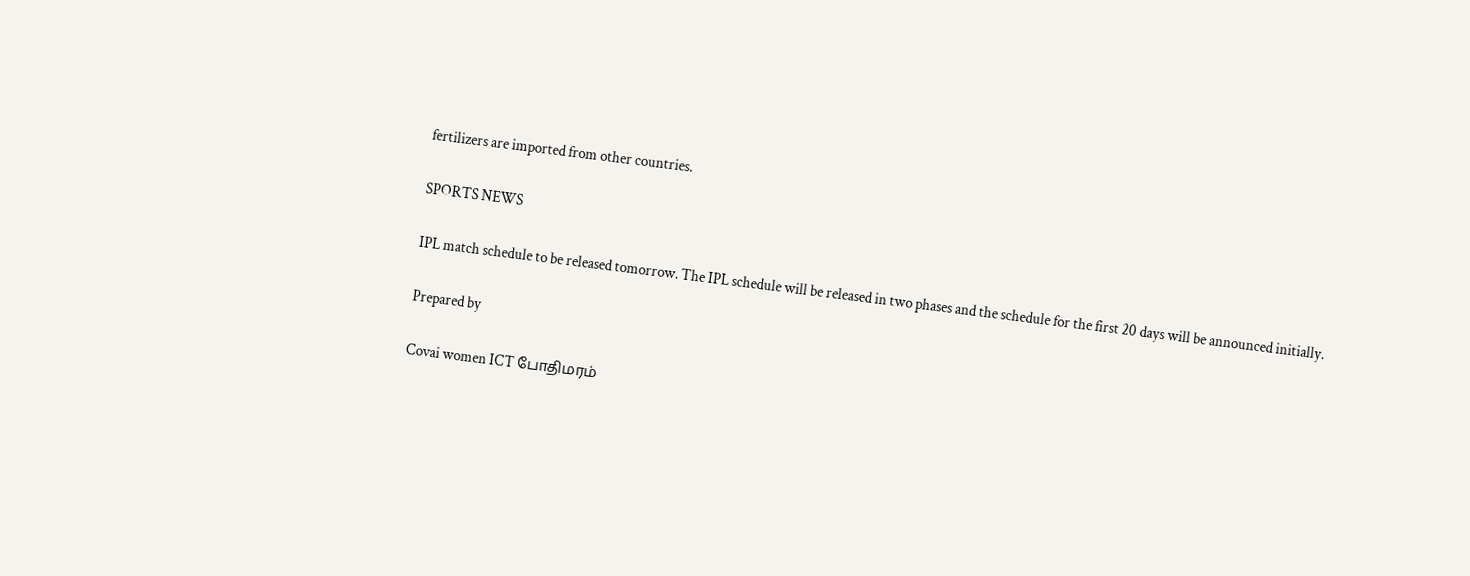fertilizers are imported from other countries.

SPORTS NEWS

IPL match schedule to be released tomorrow. The IPL schedule will be released in two phases and the schedule for the first 20 days will be announced initially.

Prepared by

Covai women ICT போதிமரம்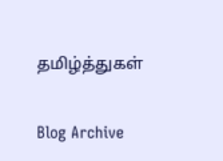தமிழ்த்துகள்

Blog Archive